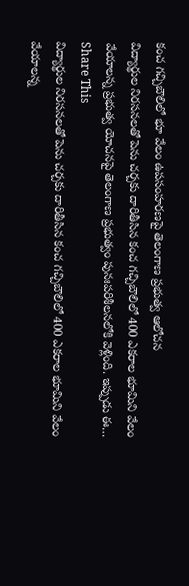కంచ గచ్చిబౌలిలో భూ వేలం ఉపసంహరణపై తెలంగాణ ప్రభుత్వ ఆలోచన
విద్యార్థుల నిరసనలతో పెను చర్చకు దారితీసిన కంచ గచ్చిబౌలిలో 400 ఎకరాల భూమిని వేలం వేయాలన్న ప్రభుత్వ యోచనపై తెలంగాణ ప్రభుత్వం పునఃపరిశీలనలోకి వెళ్లింది. ఇప్పుడు ఈ…
Share This
విద్యార్థుల నిరసనలతో పెను చర్చకు దారితీసిన కంచ గచ్చిబౌలిలో 400 ఎకరాల భూమిని వేలం వేయాలన్న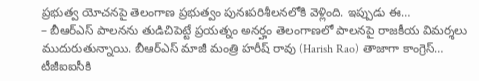ప్రభుత్వ యోచనపై తెలంగాణ ప్రభుత్వం పునఃపరిశీలనలోకి వెళ్లింది. ఇప్పుడు ఈ…
– బీఆర్ఎస్ పాలనను తుడిచిపెట్టే ప్రయత్నం అనర్హం తెలంగాణలో పాలనపై రాజకీయ విమర్శలు ముదురుతున్నాయి. బీఆర్ఎస్ మాజీ మంత్రి హరీష్ రావు (Harish Rao) తాజాగా కాంగ్రెస్…
టీజీఐఐసీకి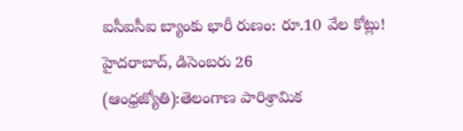ఐసీఐసీఐ బ్యాంకు భారీ రుణం: రూ.10 వేల కోట్లు! హైదరాబాద్, డిసెంబరు 26 (ఆంధ్రజ్యోతి):తెలంగాణ పారిశ్రామిక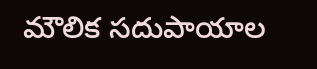మౌలిక సదుపాయాల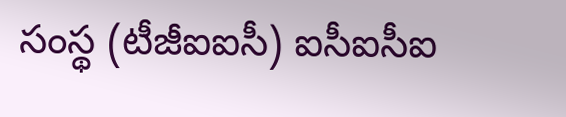సంస్థ (టీజీఐఐసీ) ఐసీఐసీఐ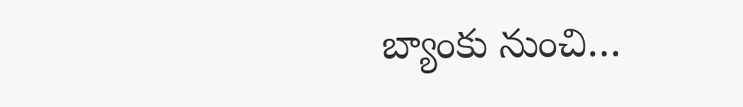బ్యాంకు నుంచి…